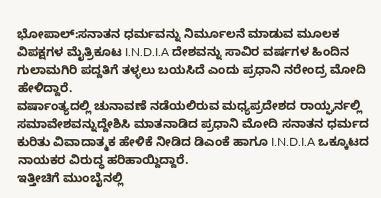ಭೋಪಾಲ್:ಸನಾತನ ಧರ್ಮವನ್ನು ನಿರ್ಮೂಲನೆ ಮಾಡುವ ಮೂಲಕ ವಿಪಕ್ಷಗಳ ಮೈತ್ರಿಕೂಟ I.N.D.I.A ದೇಶವನ್ನು ಸಾವಿರ ವರ್ಷಗಳ ಹಿಂದಿನ ಗುಲಾಮಗಿರಿ ಪದ್ದತಿಗೆ ತಳ್ಳಲು ಬಯಸಿದೆ ಎಂದು ಪ್ರಧಾನಿ ನರೇಂದ್ರ ಮೋದಿ ಹೇಳಿದ್ದಾರೆ.
ವರ್ಷಾಂತ್ಯದಲ್ಲಿ ಚುನಾವಣೆ ನಡೆಯಲಿರುವ ಮಧ್ಯಪ್ರದೇಶದ ರಾಯ್ಘರ್ನಲ್ಲಿ ಸಮಾವೇಶವನ್ನುದ್ದೇಶಿಸಿ ಮಾತನಾಡಿದ ಪ್ರಧಾನಿ ಮೋದಿ ಸನಾತನ ಧರ್ಮದ ಕುರಿತು ವಿವಾದಾತ್ಮಕ ಹೇಳಿಕೆ ನೀಡಿದ ಡಿಎಂಕೆ ಹಾಗೂ I.N.D.I.A ಒಕ್ಕೂಟದ ನಾಯಕರ ವಿರುದ್ಧ ಹರಿಹಾಯ್ದಿದ್ದಾರೆ.
ಇತ್ತೀಚಿಗೆ ಮುಂಬೈನಲ್ಲಿ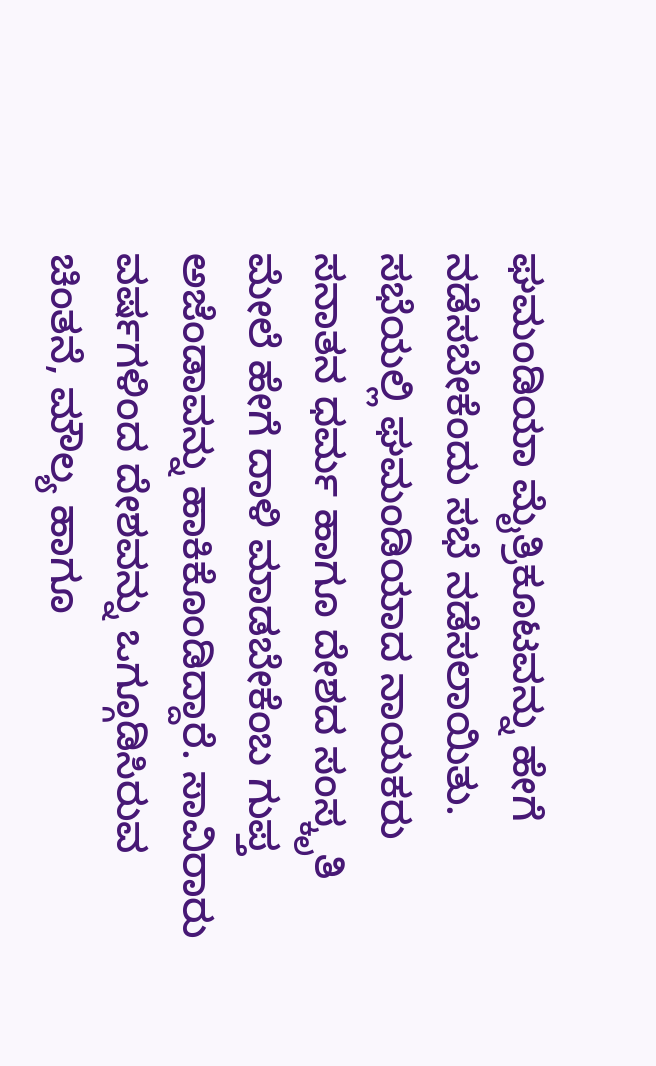ಘಮಂಡಿಯಾ ಮೈತ್ರಿಕೂಟವನ್ನು ಹೇಗೆ ನಡೆಸಬೇಕೆಂದು ಸಭೆ ನಡೆಸಲಾಯಿತು. ಸಭೆಯಲ್ಲಿ ಘಮಂಡಿಯಾದ ನಾಯಕರು ಸನಾತನ ಧರ್ಮ ಹಾಗೂ ದೇಶದ ಸಂಸ್ಕೃತಿ ಮೇಲೆ ಹೇಗೆ ದಾಳಿ ಮಾಡಬೇಕೆಂಬ ಗುಪ್ತ ಅಜೆಂಡಾವನ್ನು ಹಾಕಿಕೊಂಡಿದ್ದಾರೆ. ಸಾವಿರಾರು ವರ್ಷಗಳಿಂದ ದೇಶವನ್ನು ಒಗ್ಗೂಡಿಸಿರುವ ಚಿಂತನೆ, ಮೌಲ್ಯ ಹಾಗೂ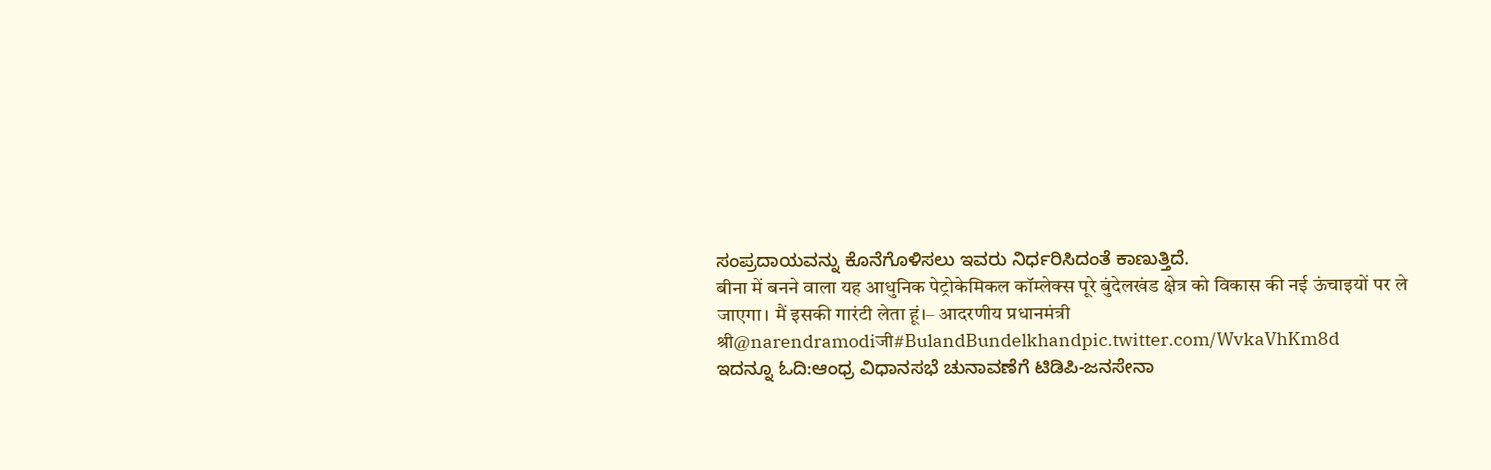ಸಂಪ್ರದಾಯವನ್ನು ಕೊನೆಗೊಳಿಸಲು ಇವರು ನಿರ್ಧರಿಸಿದಂತೆ ಕಾಣುತ್ತಿದೆ.
बीना में बनने वाला यह आधुनिक पेट्रोकेमिकल कॉम्‍लेक्‍स पूरे बुंदेलखंड क्षेत्र को विकास की नई ऊंचाइयों पर ले जाएगा। मैं इसकी गारंटी लेता हूं।– आदरणीय प्रधानमंत्री श्री@narendramodiजी#BulandBundelkhandpic.twitter.com/WvkaVhKm8d
ಇದನ್ನೂ ಓದಿ:ಆಂಧ್ರ ವಿಧಾನಸಭೆ ಚುನಾವಣೆಗೆ ಟಿಡಿಪಿ-ಜನಸೇನಾ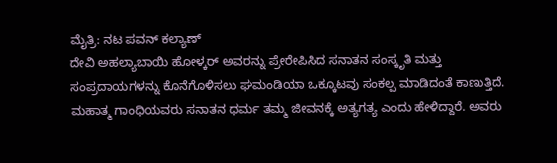ಮೈತ್ರಿ: ನಟ ಪವನ್ ಕಲ್ಯಾಣ್
ದೇವಿ ಅಹಲ್ಯಾಬಾಯಿ ಹೋಳ್ಕರ್ ಅವರನ್ನು ಪ್ರೇರೇಪಿಸಿದ ಸನಾತನ ಸಂಸ್ಕೃತಿ ಮತ್ತು ಸಂಪ್ರದಾಯಗಳನ್ನು ಕೊನೆಗೊಳಿಸಲು ಘಮಂಡಿಯಾ ಒಕ್ಕೂಟವು ಸಂಕಲ್ಪ ಮಾಡಿದಂತೆ ಕಾಣುತ್ತಿದೆ. ಮಹಾತ್ಮ ಗಾಂಧಿಯವರು ಸನಾತನ ಧರ್ಮ ತಮ್ಮ ಜೀವನಕ್ಕೆ ಅತ್ಯಗತ್ಯ ಎಂದು ಹೇಳಿದ್ದಾರೆ. ಅವರು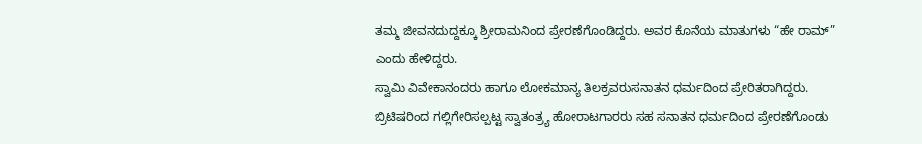ತಮ್ಮ ಜೀವನದುದ್ದಕ್ಕೂ ಶ್ರೀರಾಮನಿಂದ ಪ್ರೇರಣೆಗೊಂಡಿದ್ದರು. ಅವರ ಕೊನೆಯ ಮಾತುಗಳು “ಹೇ ರಾಮ್” ಎಂದು ಹೇಳಿದ್ದರು.
ಸ್ವಾಮಿ ವಿವೇಕಾನಂದರು ಹಾಗೂ ಲೋಕಮಾನ್ಯ ತಿಲಕ್ರವರುಸನಾತನ ಧರ್ಮದಿಂದ ಪ್ರೇರಿತರಾಗಿದ್ದರು. ಬ್ರಿಟಿಷರಿಂದ ಗಲ್ಲಿಗೇರಿಸಲ್ಪಟ್ಟ ಸ್ವಾತಂತ್ರ್ಯ ಹೋರಾಟಗಾರರು ಸಹ ಸನಾತನ ಧರ್ಮದಿಂದ ಪ್ರೇರಣೆಗೊಂಡು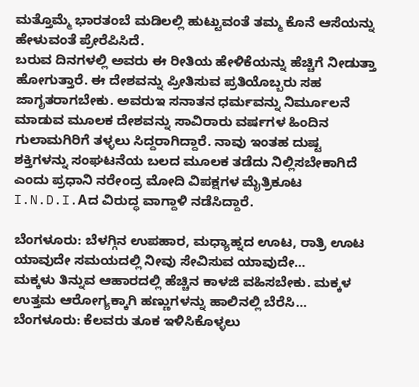ಮತ್ತೊಮ್ಮೆ ಭಾರತಂಬೆ ಮಡಿಲಲ್ಲಿ ಹುಟ್ಟುವಂತೆ ತಮ್ಮ ಕೊನೆ ಆಸೆಯನ್ನು ಹೇಳುವಂತೆ ಪ್ರೇರೆಪಿಸಿದೆ.
ಬರುವ ದಿನಗಳಲ್ಲಿ ಅವರು ಈ ರೀತಿಯ ಹೇಳಿಕೆಯನ್ನು ಹೆಚ್ಚಿಗೆ ನೀಡುತ್ತಾ ಹೋಗುತ್ತಾರೆ. ಈ ದೇಶವನ್ನು ಪ್ರೀತಿಸುವ ಪ್ರತಿಯೊಬ್ಬರು ಸಹ ಜಾಗೃತರಾಗಬೇಕು. ಅವರುಇ ಸನಾತನ ಧರ್ಮವನ್ನು ನಿರ್ಮೂಲನೆ ಮಾಡುವ ಮೂಲಕ ದೇಶವನ್ನು ಸಾವಿರಾರು ವರ್ಷಗಳ ಹಿಂದಿನ ಗುಲಾಮಗಿರಿಗೆ ತಳ್ಳಲು ಸಿದ್ದರಾಗಿದ್ದಾರೆ. ನಾವು ಇಂತಹ ದುಷ್ಟ ಶಕ್ತಿಗಳನ್ನು ಸಂಘಟನೆಯ ಬಲದ ಮೂಲಕ ತಡೆದು ನಿಲ್ಲಿಸಬೇಕಾಗಿದೆ ಎಂದು ಪ್ರಧಾನಿ ನರೇಂದ್ರ ಮೋದಿ ವಿಪಕ್ಷಗಳ ಮೈತ್ರಿಕೂಟ I.N.D.I.Aದ ವಿರುದ್ಧ ವಾಗ್ದಾಳಿ ನಡೆಸಿದ್ದಾರೆ.

ಬೆಂಗಳೂರು: ಬೆಳಗ್ಗಿನ ಉಪಹಾರ, ಮಧ್ಯಾಹ್ನದ ಊಟ, ರಾತ್ರಿ ಊಟ ಯಾವುದೇ ಸಮಯದಲ್ಲಿ ನೀವು ಸೇವಿಸುವ ಯಾವುದೇ…
ಮಕ್ಕಳು ತಿನ್ನುವ ಆಹಾರದಲ್ಲಿ ಹೆಚ್ಚಿನ ಕಾಳಜಿ ವಹಿಸಬೇಕು. ಮಕ್ಕಳ ಉತ್ತಮ ಆರೋಗ್ಯಕ್ಕಾಗಿ ಹಣ್ಣುಗಳನ್ನು ಹಾಲಿನಲ್ಲಿ ಬೆರೆಸಿ…
ಬೆಂಗಳೂರು: ಕೆಲವರು ತೂಕ ಇಳಿಸಿಕೊಳ್ಳಲು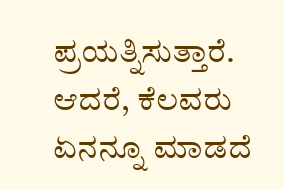ಪ್ರಯತ್ನಿಸುತ್ತಾರೆ. ಆದರೆ, ಕೆಲವರು ಏನನ್ನೂ ಮಾಡದೆ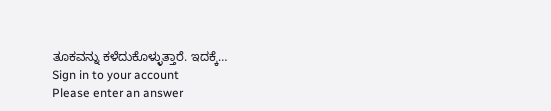ತೂಕವನ್ನು ಕಳೆದುಕೊಳ್ಳುತ್ತಾರೆ. ಇದಕ್ಕೆ…
Sign in to your account
Please enter an answer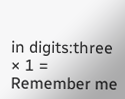in digits:three × 1 =
Remember me